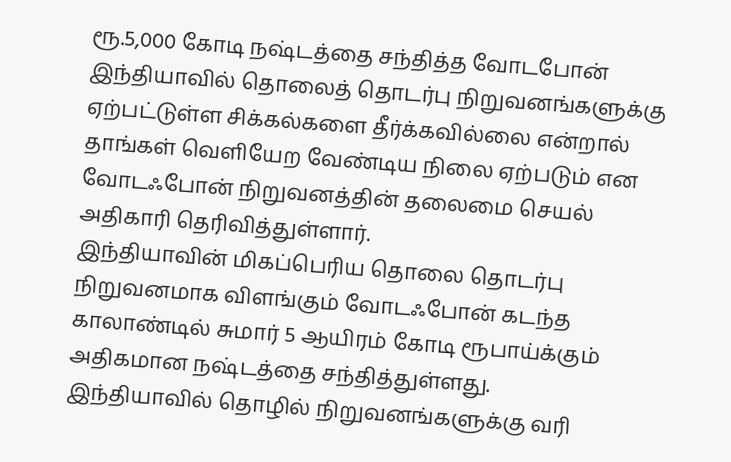ரூ.5,000 கோடி நஷ்டத்தை சந்தித்த வோடபோன்
இந்தியாவில் தொலைத் தொடர்பு நிறுவனங்களுக்கு ஏற்பட்டுள்ள சிக்கல்களை தீர்க்கவில்லை என்றால் தாங்கள் வெளியேற வேண்டிய நிலை ஏற்படும் என வோடஃபோன் நிறுவனத்தின் தலைமை செயல் அதிகாரி தெரிவித்துள்ளார்.
இந்தியாவின் மிகப்பெரிய தொலை தொடர்பு நிறுவனமாக விளங்கும் வோடஃபோன் கடந்த காலாண்டில் சுமார் 5 ஆயிரம் கோடி ரூபாய்க்கும் அதிகமான நஷ்டத்தை சந்தித்துள்ளது.
இந்தியாவில் தொழில் நிறுவனங்களுக்கு வரி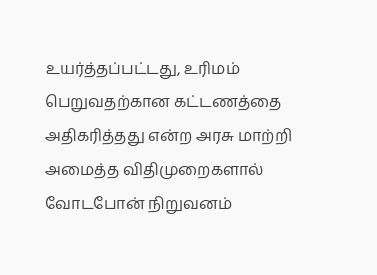உயர்த்தப்பட்டது, உரிமம் பெறுவதற்கான கட்டணத்தை அதிகரித்தது என்ற அரசு மாற்றி அமைத்த விதிமுறைகளால் வோடபோன் நிறுவனம்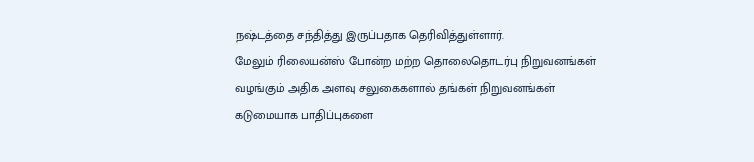நஷ்டத்தை சந்தித்து இருப்பதாக தெரிவித்துள்ளார்.
மேலும் ரிலையன்ஸ் போன்ற மற்ற தொலைதொடர்பு நிறுவனங்கள் வழங்கும் அதிக அளவு சலுகைகளால் தங்கள் நிறுவனங்கள் கடுமையாக பாதிப்புகளை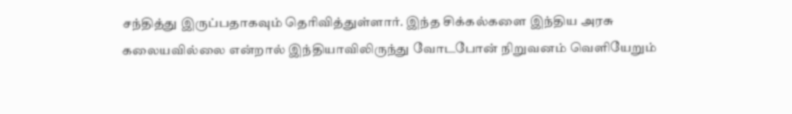சந்தித்து இருப்பதாகவும் தெரிவித்துள்ளார். இந்த சிக்கல்களை இந்திய அரசு கலையவில்லை என்றால் இந்தியாவிலிருந்து வோடபோன் நிறுவனம் வெளியேறும்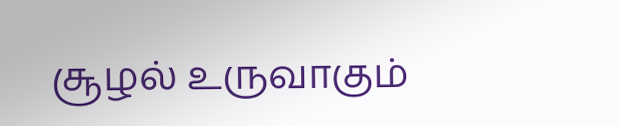சூழல் உருவாகும்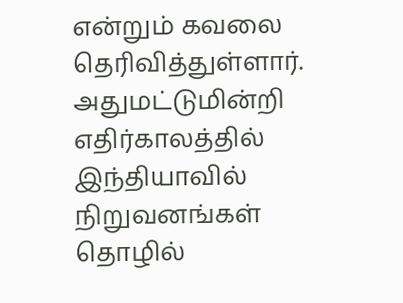என்றும் கவலை தெரிவித்துள்ளார்.
அதுமட்டுமின்றி எதிர்காலத்தில் இந்தியாவில் நிறுவனங்கள் தொழில்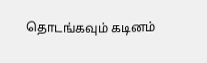தொடங்கவும் கடினம்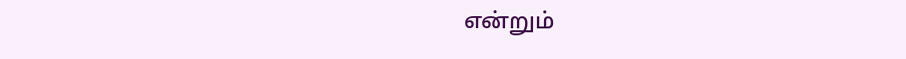என்றும்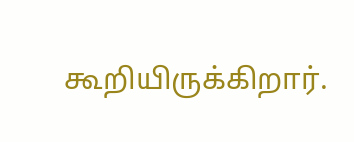கூறியிருக்கிறார்.